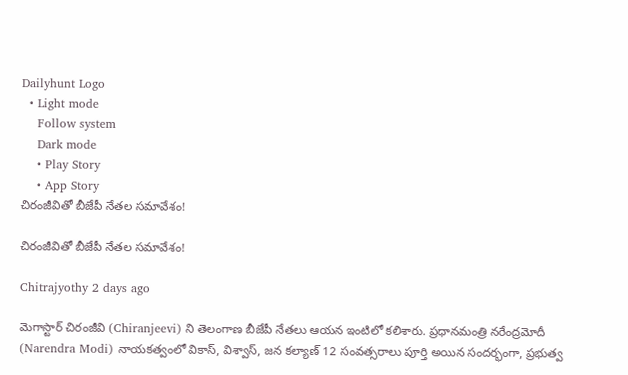Dailyhunt Logo
  • Light mode
    Follow system
    Dark mode
    • Play Story
    • App Story
చిరంజీవితో బీజేపీ నేతల సమావేశం!

చిరంజీవితో బీజేపీ నేతల సమావేశం!

Chitrajyothy 2 days ago

మెగాస్టార్ చిరంజీవి (Chiranjeevi) ని తెలంగాణ బీజేపీ నేతలు ఆయన ఇంటిలో కలిశారు. ప్రధానమంత్రి నరేంద్రమోదీ (Narendra Modi) నాయకత్వంలో వికాస్, విశ్వాస్, జన కల్యాణ్ 12 సంవత్సరాలు పూర్తి అయిన సందర్భంగా, ప్రభుత్వ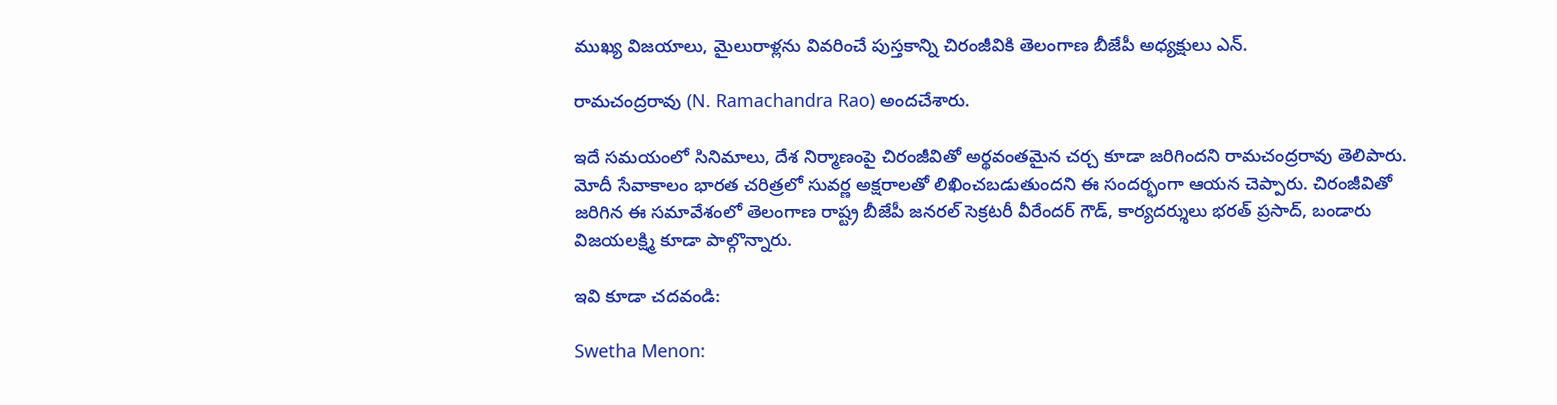ముఖ్య విజయాలు, మైలురాళ్లను వివరించే పుస్తకాన్ని చిరంజీవికి తెలంగాణ బీజేపీ అధ్యక్షులు ఎన్.

రామచంద్రరావు (N. Ramachandra Rao) అందచేశారు.

ఇదే సమయంలో సినిమాలు, దేశ నిర్మాణంపై చిరంజీవితో అర్థవంతమైన చర్చ కూడా జరిగిందని రామచంద్రరావు తెలిపారు. మోదీ సేవాకాలం భారత చరిత్రలో సువర్ణ అక్షరాలతో లిఖించబడుతుందని ఈ సందర్భంగా ఆయన చెప్పారు. చిరంజీవితో జరిగిన ఈ సమావేశంలో తెలంగాణ రాష్ట్ర బీజేపీ జనరల్ సెక్రటరీ వీరేందర్ గౌడ్, కార్యదర్శులు భరత్ ప్రసాద్, బండారు విజయలక్ష్మి కూడా పాల్గొన్నారు.

ఇవి కూడా చదవండి:

Swetha Menon: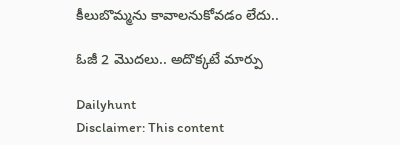కీలుబొమ్మను కావాలనుకోవడం లేదు..

ఓజీ 2 మొదలు.. అదొక్కటే మార్పు

Dailyhunt
Disclaimer: This content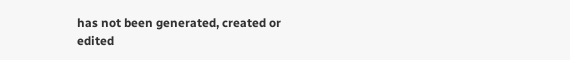has not been generated, created or edited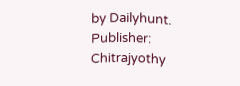by Dailyhunt. Publisher: Chitrajyothy